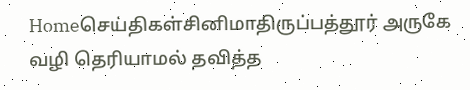Homeசெய்திகள்சினிமாதிருப்பத்தூர் அருகே வழி தெரியாமல் தவித்த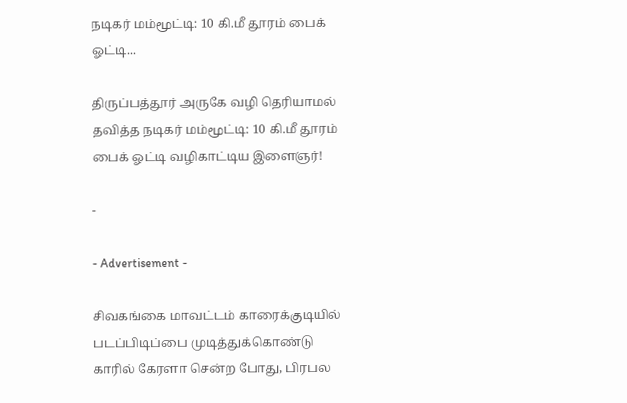நடிகர் மம்மூட்டி: 10 கி.மீ தூரம் பைக் ஓட்டி...

திருப்பத்தூர் அருகே வழி தெரியாமல் தவித்த நடிகர் மம்மூட்டி: 10 கி.மீ தூரம் பைக் ஓட்டி வழிகாட்டிய இளைஞர்!

-

- Advertisement -

சிவகங்கை மாவட்டம் காரைக்குடியில் படப்பிடிப்பை முடித்துக்கொண்டு காரில் கேரளா சென்ற போது, பிரபல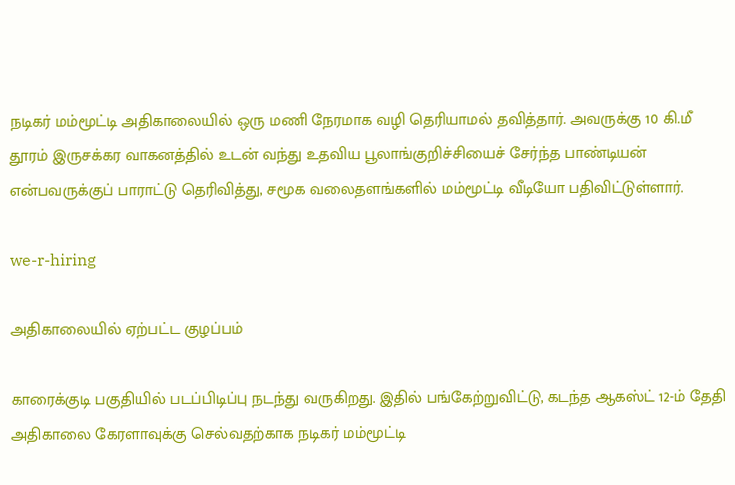நடிகர் மம்மூட்டி அதிகாலையில் ஒரு மணி நேரமாக வழி தெரியாமல் தவித்தார். அவருக்கு 10 கி.மீ தூரம் இருசக்கர வாகனத்தில் உடன் வந்து உதவிய பூலாங்குறிச்சியைச் சேர்ந்த பாண்டியன் என்பவருக்குப் பாராட்டு தெரிவித்து, சமூக வலைதளங்களில் மம்மூட்டி வீடியோ பதிவிட்டுள்ளார்.

we-r-hiring

அதிகாலையில் ஏற்பட்ட குழப்பம்

காரைக்குடி பகுதியில் படப்பிடிப்பு நடந்து வருகிறது. இதில் பங்கேற்றுவிட்டு, கடந்த ஆகஸ்ட் 12-ம் தேதி அதிகாலை கேரளாவுக்கு செல்வதற்காக நடிகர் மம்மூட்டி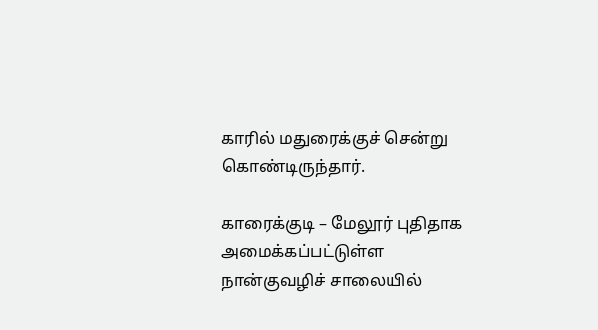காரில் மதுரைக்குச் சென்று கொண்டிருந்தார்.

காரைக்குடி – மேலூர் புதிதாக அமைக்கப்பட்டுள்ள நான்குவழிச் சாலையில்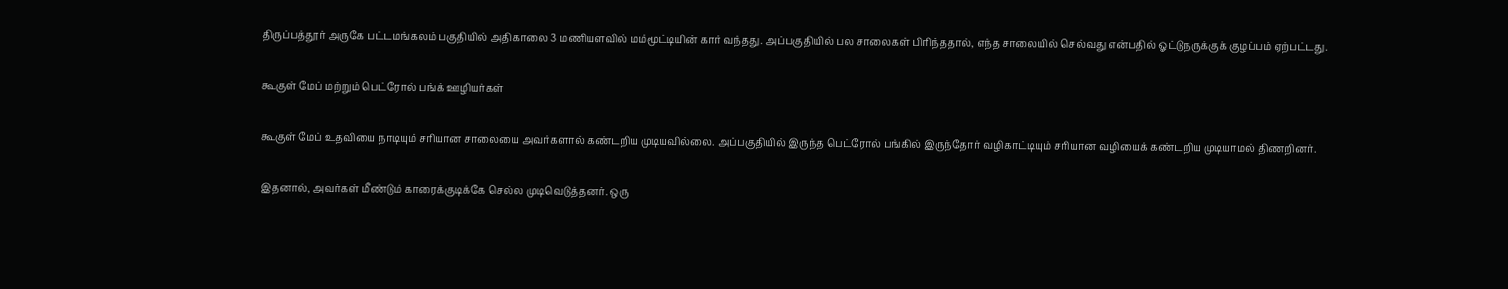திருப்பத்தூர் அருகே பட்டமங்கலம் பகுதியில் அதிகாலை 3 மணியளவில் மம்மூட்டியின் கார் வந்தது. அப்பகுதியில் பல சாலைகள் பிரிந்ததால், எந்த சாலையில் செல்வது என்பதில் ஓட்டுநருக்குக் குழப்பம் ஏற்பட்டது.

கூகுள் மேப் மற்றும் பெட்ரோல் பங்க் ஊழியர்கள்

கூகுள் மேப் உதவியை நாடியும் சரியான சாலையை அவர்களால் கண்டறிய முடியவில்லை. அப்பகுதியில் இருந்த பெட்ரோல் பங்கில் இருந்தோர் வழிகாட்டியும் சரியான வழியைக் கண்டறிய முடியாமல் திணறினர்.

இதனால், அவர்கள் மீண்டும் காரைக்குடிக்கே செல்ல முடிவெடுத்தனர். ஒரு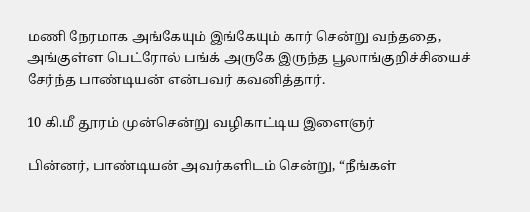மணி நேரமாக அங்கேயும் இங்கேயும் கார் சென்று வந்ததை, அங்குள்ள பெட்ரோல் பங்க் அருகே இருந்த பூலாங்குறிச்சியைச் சேர்ந்த பாண்டியன் என்பவர் கவனித்தார்.

10 கி.மீ தூரம் முன்சென்று வழிகாட்டிய இளைஞர்

பின்னர், பாண்டியன் அவர்களிடம் சென்று, “நீங்கள்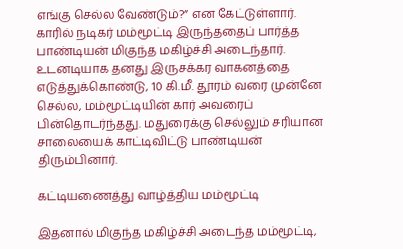எங்கு செல்ல வேண்டும்?” என கேட்டுள்ளார். காரில் நடிகர் மம்மூட்டி இருந்ததைப் பார்த்த பாண்டியன் மிகுந்த மகிழ்ச்சி அடைந்தார். உடனடியாக தனது இருசக்கர வாகனத்தை எடுத்துக்கொண்டு, 10 கி.மீ. தூரம் வரை முன்னே செல்ல, மம்மூட்டியின் கார் அவரைப் பின்தொடர்ந்தது. மதுரைக்கு செல்லும் சரியான சாலையைக் காட்டிவிட்டு பாண்டியன் திரும்பினார்.

கட்டியணைத்து வாழ்த்திய மம்மூட்டி

இதனால் மிகுந்த மகிழ்ச்சி அடைந்த மம்மூட்டி,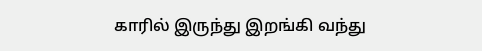காரில் இருந்து இறங்கி வந்து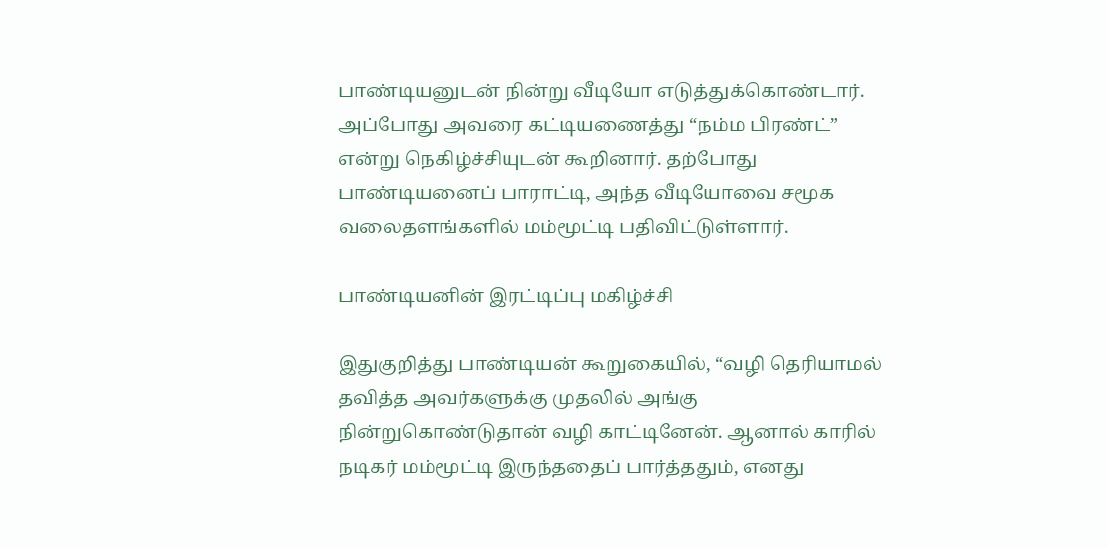பாண்டியனுடன் நின்று வீடியோ எடுத்துக்கொண்டார். அப்போது அவரை கட்டியணைத்து “நம்ம பிரண்ட்” என்று நெகிழ்ச்சியுடன் கூறினார். தற்போது பாண்டியனைப் பாராட்டி, அந்த வீடியோவை சமூக வலைதளங்களில் மம்மூட்டி பதிவிட்டுள்ளார்.

பாண்டியனின் இரட்டிப்பு மகிழ்ச்சி

இதுகுறித்து பாண்டியன் கூறுகையில், “வழி தெரியாமல் தவித்த அவர்களுக்கு முதலில் அங்கு நின்றுகொண்டுதான் வழி காட்டினேன். ஆனால் காரில் நடிகர் மம்மூட்டி இருந்ததைப் பார்த்ததும், எனது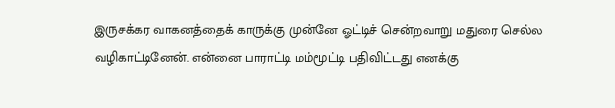இருசக்கர வாகனத்தைக் காருக்கு முன்னே ஓட்டிச் சென்றவாறு மதுரை செல்ல வழிகாட்டினேன். என்னை பாராட்டி மம்மூட்டி பதிவிட்டது எனக்கு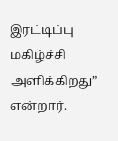இரட்டிப்பு மகிழ்ச்சி அளிக்கிறது” என்றார்.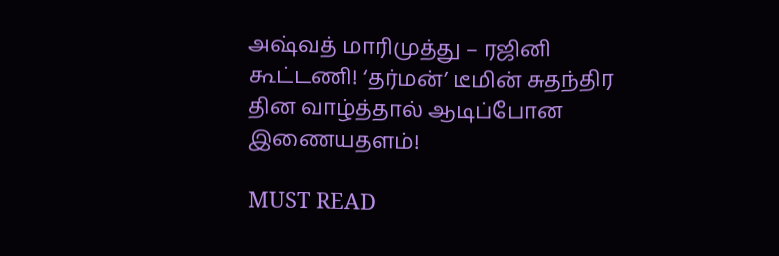அஷ்வத் மாரிமுத்து – ரஜினி கூட்டணி! ‘தர்மன்’ டீமின் சுதந்திர தின வாழ்த்தால் ஆடிப்போன இணையதளம்!

MUST READ